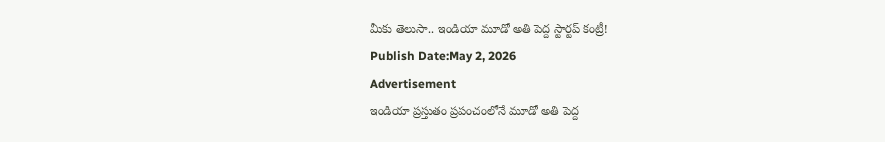మీకు తెలుసా.. ఇండియా మూడో అతి పెద్ద స్టార్టప్ కంట్రీ!
Publish Date:May 2, 2026
Advertisement
ఇండియా ప్రస్తుతం ప్రపంచంలోనే మూడో అతి పెద్ద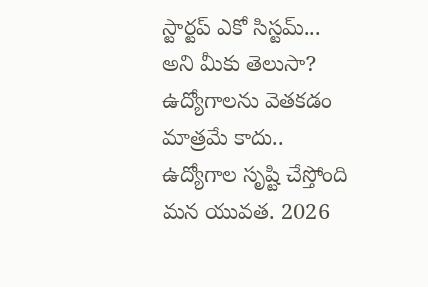స్టార్టప్ ఎకో సిస్టమ్... అని మీకు తెలుసా? ఉద్యోగాలను వెతకడం మాత్రమే కాదు.. ఉద్యోగాల సృష్టి చేస్తోంది మన యువత. 2026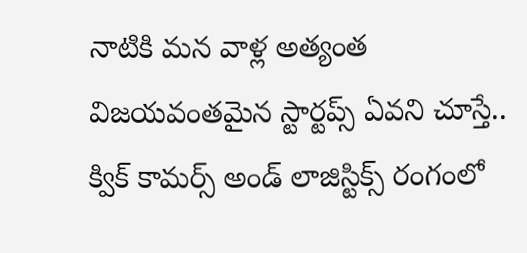నాటికి మన వాళ్ల అత్యంత విజయవంతమైన స్టార్టప్స్ ఏవని చూస్తే.. క్విక్ కామర్స్ అండ్ లాజిస్టిక్స్ రంగంలో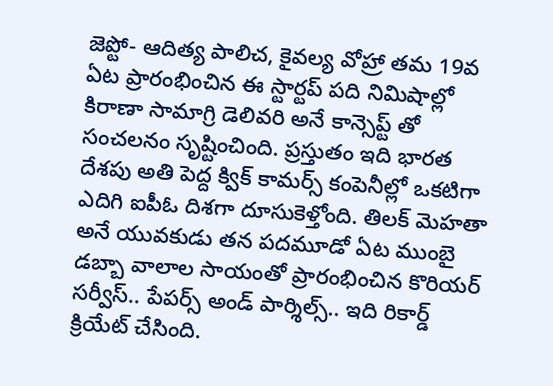జెప్టో- ఆదిత్య పాలిచ, కైవల్య వోహ్రా తమ 19వ ఏట ప్రారంభించిన ఈ స్టార్టప్ పది నిమిషాల్లో కిరాణా సామాగ్రి డెలివరి అనే కాన్సెప్ట్ తో సంచలనం సృష్టించింది. ప్రస్తుతం ఇది భారత దేశపు అతి పెద్ద క్విక్ కామర్స్ కంపెనీల్లో ఒకటిగా ఎదిగి ఐపీఓ దిశగా దూసుకెళ్తోంది. తిలక్ మెహతా అనే యువకుడు తన పదమూడో ఏట ముంబై డబ్బా వాలాల సాయంతో ప్రారంభించిన కొరియర్ సర్వీస్.. పేపర్స్ అండ్ పార్శిల్స్.. ఇది రికార్డ్ క్రియేట్ చేసింది.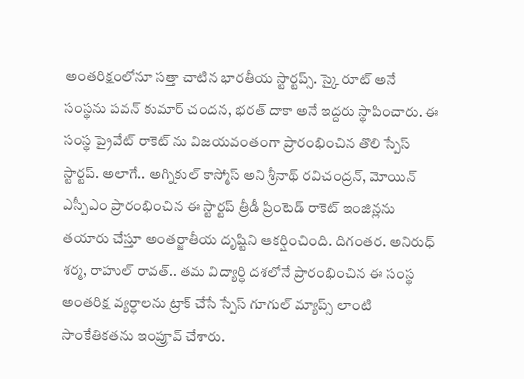అంతరిక్షంలోనూ సత్తా చాటిన భారతీయ స్టార్టప్స్. స్కై రూట్ అనే సంస్థను పవన్ కుమార్ చందన, భరత్ దాకా అనే ఇద్దరు స్థాపించారు. ఈ సంస్థ ప్రైవేట్ రాకెట్ ను విజయవంతంగా ప్రారంభించిన తొలి స్పేస్ స్టార్టప్. అలాగే.. అగ్నికుల్ కాస్మోస్ అని శ్రీనాథ్ రవిచంద్రన్, మోయిన్ ఎస్పీఎం ప్రారంభించిన ఈ స్టార్టప్ త్రీడీ ప్రింటెడ్ రాకెట్ ఇంజిన్లను తయారు చేస్తూ అంతర్జాతీయ దృష్టిని ఆకర్షించింది. దిగంతర. అనిరుధ్ శర్మ, రాహుల్ రావత్.. తమ విద్యార్ధి దశలోనే ప్రారంభించిన ఈ సంస్థ అంతరిక్ష వ్యర్ధాలను ట్రాక్ చేసే స్పేస్ గూగుల్ మ్యాప్స్ లాంటి సాంకేతికతను ఇంప్రూవ్ చేశారు.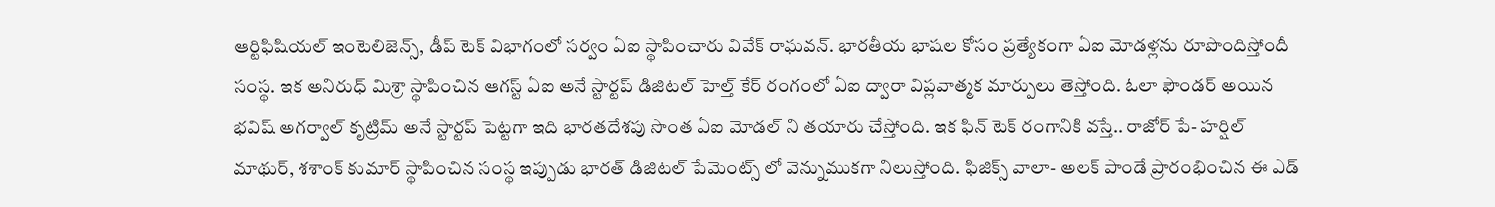ఆర్టిఫిషియల్ ఇంటెలిజెన్స్, డీప్ టెక్ విభాగంలో సర్వం ఏఐ స్థాపించారు వివేక్ రాఘవన్. భారతీయ భాషల కోసం ప్రత్యేకంగా ఏఐ మోడళ్లను రూపొందిస్తోందీ సంస్థ. ఇక అనిరుధ్ మిశ్రా స్థాపించిన ఆగస్ట్ ఏఐ అనే స్టార్టప్ డిజిటల్ హెల్త్ కేర్ రంగంలో ఏఐ ద్వారా విప్లవాత్మక మార్పులు తెస్తోంది. ఓలా ఫౌండర్ అయిన భవిష్ అగర్వాల్ కృట్రిమ్ అనే స్టార్టప్ పెట్టగా ఇది భారతదేశపు సొంత ఏఐ మోడల్ ని తయారు చేస్తోంది. ఇక ఫిన్ టెక్ రంగానికి వస్తే.. రాజోర్ పే- హర్షిల్ మాథుర్, శశాంక్ కుమార్ స్థాపించిన సంస్థ ఇప్పుడు భారత్ డిజిటల్ పేమెంట్స్ లో వెన్నుముకగా నిలుస్తోంది. ఫిజిక్స్ వాలా- అలక్ పాండే ప్రారంభించిన ఈ ఎడ్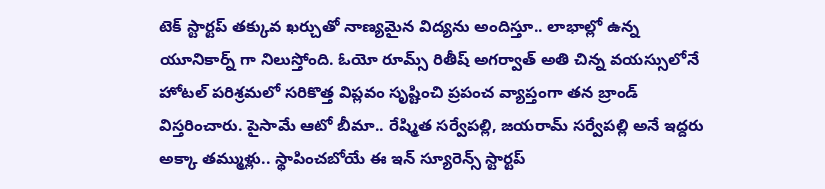టెక్ స్టార్టప్ తక్కువ ఖర్చుతో నాణ్యమైన విద్యను అందిస్తూ.. లాభాల్లో ఉన్న యూనికార్న్ గా నిలుస్తోంది. ఓయో రూమ్స్ రితీష్ అగర్వాత్ అతి చిన్న వయస్సులోనే హోటల్ పరిశ్రమలో సరికొత్త విప్లవం సృష్టించి ప్రపంచ వ్యాప్తంగా తన బ్రాండ్ విస్తరించారు. పైసామే ఆటో బీమా.. రేష్మిత సర్వేపల్లి, జయరామ్ సర్వేపల్లి అనే ఇద్దరు అక్కా తమ్ముళ్లు.. స్థాపించబోయే ఈ ఇన్ స్యూరెన్స్ స్టార్టప్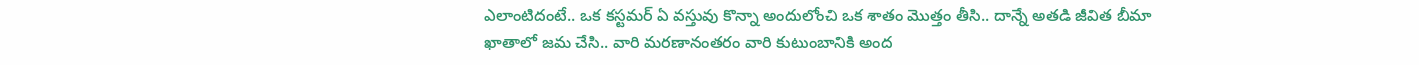ఎలాంటిదంటే.. ఒక కస్టమర్ ఏ వస్తువు కొన్నా అందులోంచి ఒక శాతం మొత్తం తీసి.. దాన్నే అతడి జీవిత బీమా ఖాతాలో జమ చేసి.. వారి మరణానంతరం వారి కుటుంబానికి అంద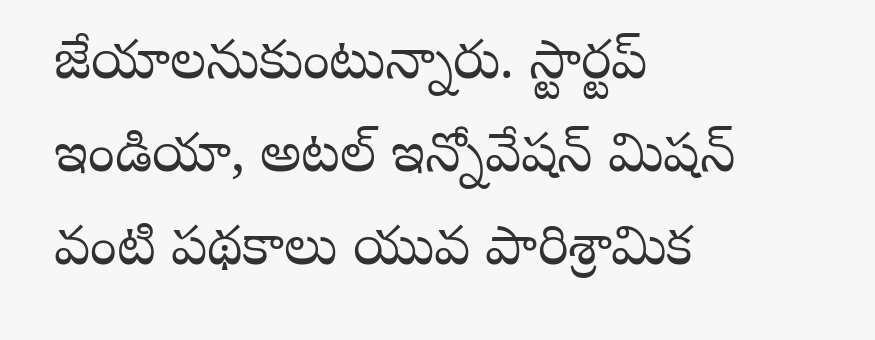జేయాలనుకుంటున్నారు. స్టార్టప్ ఇండియా, అటల్ ఇన్నోవేషన్ మిషన్ వంటి పథకాలు యువ పారిశ్రామిక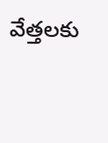వేత్తలకు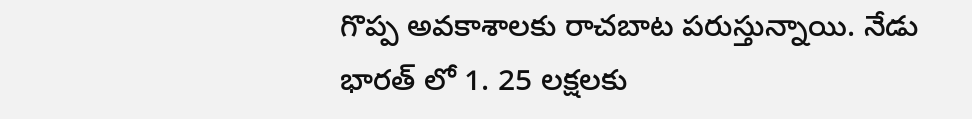గొప్ప అవకాశాలకు రాచబాట పరుస్తున్నాయి. నేడు భారత్ లో 1. 25 లక్షలకు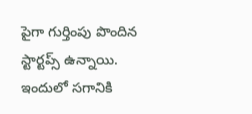పైగా గుర్తింపు పొందిన స్టార్టప్స్ ఉన్నాయి. ఇందులో సగానికి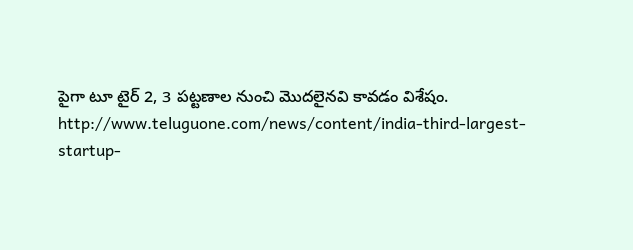పైగా టూ టైర్ 2, 3 పట్టణాల నుంచి మొదలైనవి కావడం విశేషం.
http://www.teluguone.com/news/content/india-third-largest-startup-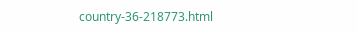country-36-218773.html